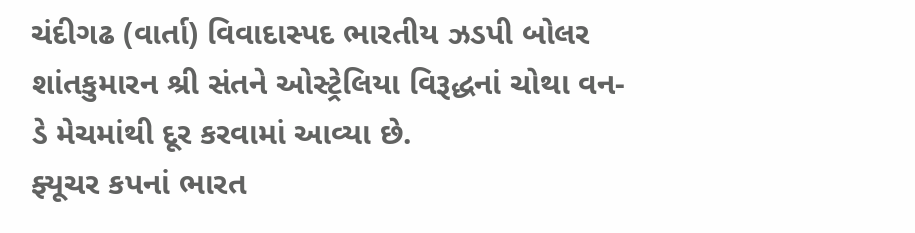ચંદીગઢ (વાર્તા) વિવાદાસ્પદ ભારતીય ઝડપી બોલર શાંતકુમારન શ્રી સંતને ઓસ્ટ્રેલિયા વિરૂદ્ધનાં ચોથા વન-ડે મેચમાંથી દૂર કરવામાં આવ્યા છે.
ફ્યૂચર કપનાં ભારત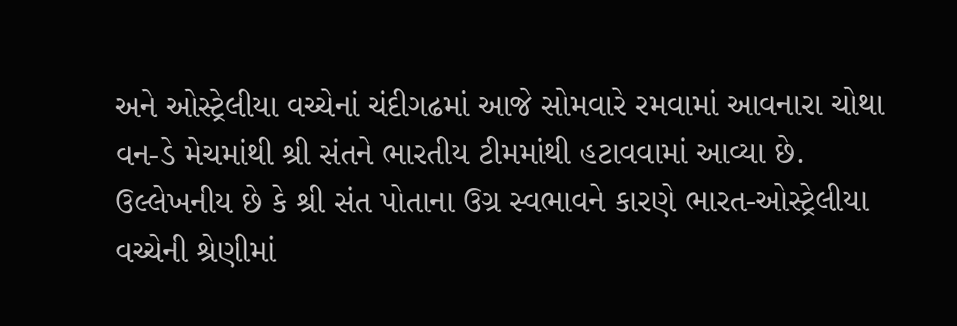અને ઓસ્ટ્રેલીયા વચ્ચેનાં ચંદીગઢમાં આજે સોમવારે રમવામાં આવનારા ચોથા વન-ડે મેચમાંથી શ્રી સંતને ભારતીય ટીમમાંથી હટાવવામાં આવ્યા છે.
ઉલ્લેખનીય છે કે શ્રી સંત પોતાના ઉગ્ર સ્વભાવને કારણે ભારત-ઓસ્ટ્રેલીયા વચ્ચેની શ્રેણીમાં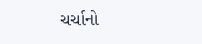ચર્ચાનો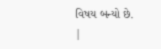વિષય બન્યો છે.
|